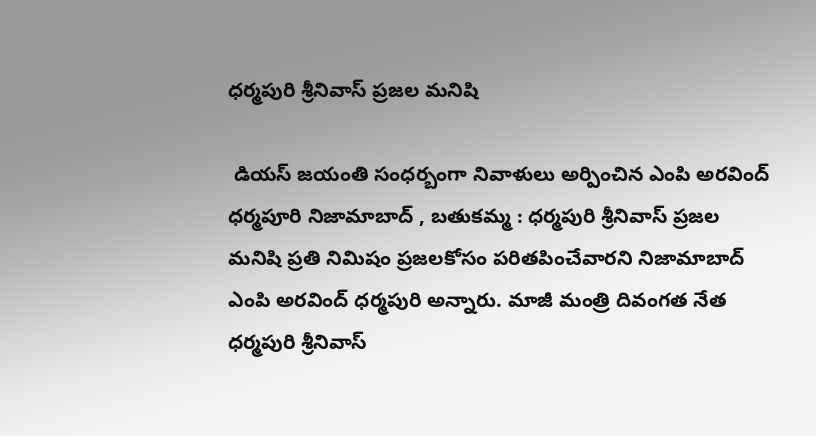ధర్మపురి శ్రీనివాస్ ప్రజల మనిషి

 డియస్ జయంతి సంధర్బంగా నివాళులు అర్పించిన ఎంపి అరవింద్ ధర్మపూరి నిజామాబాద్ , బతుకమ్మ : ధర్మపురి శ్రీనివాస్ ప్రజల మనిషి ప్రతి నిమిషం ప్రజలకోసం పరితపించేవారని నిజామాబాద్ ఎంపి అరవింద్ ధర్మపురి అన్నారు. మాజీ మంత్రి దివంగత నేత  ధర్మపురి శ్రీనివాస్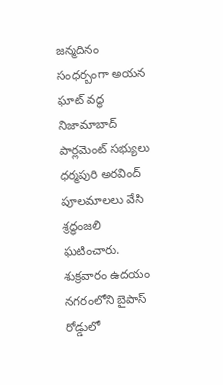జన్మదినం సంధర్బంగా అయన ఘాట్ వద్ధ నిజామాబాద్ పార్లమెంట్ సభ్యులు ధర్మపురి అరవింద్ పూలమాలలు వేసి శ్రద్ధంజలి ఘటించారు. శుక్రవారం ఉదయం నగరంలోని బైపాస్ రోడ్డులో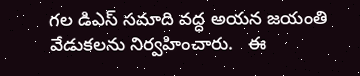గల డిఎస్ సమాది వద్ధ అయన జయంతి వేడుకలను నిర్వహించారు.   ఈ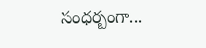సంధర్బంగా...